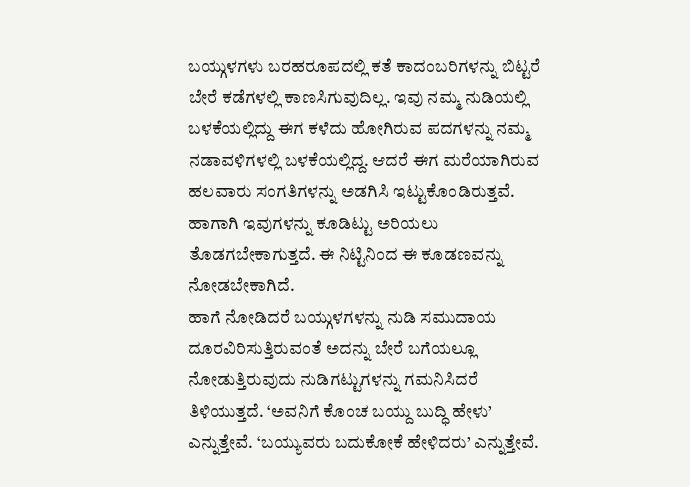ಬಯ್ಗುಳಗಳು ಬರಹರೂಪದಲ್ಲಿ ಕತೆ ಕಾದಂಬರಿಗಳನ್ನು ಬಿಟ್ಟರೆ ಬೇರೆ ಕಡೆಗಳಲ್ಲಿ ಕಾಣಸಿಗುವುದಿಲ್ಲ. ಇವು ನಮ್ಮ ನುಡಿಯಲ್ಲಿ ಬಳಕೆಯಲ್ಲಿದ್ದು ಈಗ ಕಳೆದು ಹೋಗಿರುವ ಪದಗಳನ್ನು ನಮ್ಮ ನಡಾವಳಿಗಳಲ್ಲಿ ಬಳಕೆಯಲ್ಲಿದ್ದ. ಆದರೆ ಈಗ ಮರೆಯಾಗಿರುವ ಹಲವಾರು ಸಂಗತಿಗಳನ್ನು ಅಡಗಿಸಿ ಇಟ್ಟುಕೊಂಡಿರುತ್ತವೆ. ಹಾಗಾಗಿ ಇವುಗಳನ್ನು ಕೂಡಿಟ್ಟು ಅರಿಯಲು ತೊಡಗಬೇಕಾಗುತ್ತದೆ. ಈ ನಿಟ್ಟಿನಿಂದ ಈ ಕೂಡಣವನ್ನು ನೋಡಬೇಕಾಗಿದೆ.
ಹಾಗೆ ನೋಡಿದರೆ ಬಯ್ಗುಳಗಳನ್ನು ನುಡಿ ಸಮುದಾಯ ದೂರವಿರಿಸುತ್ತಿರುವಂತೆ ಅದನ್ನು ಬೇರೆ ಬಗೆಯಲ್ಲೂ ನೋಡುತ್ತಿರುವುದು ನುಡಿಗಟ್ಟುಗಳನ್ನು ಗಮನಿಸಿದರೆ ತಿಳಿಯುತ್ತದೆ. ‘ಅವನಿಗೆ ಕೊಂಚ ಬಯ್ದು ಬುದ್ಧಿ ಹೇಳು’ ಎನ್ನುತ್ತೇವೆ. ‘ಬಯ್ಯುವರು ಬದುಕೋಕೆ ಹೇಳಿದರು’ ಎನ್ನುತ್ತೇವೆ.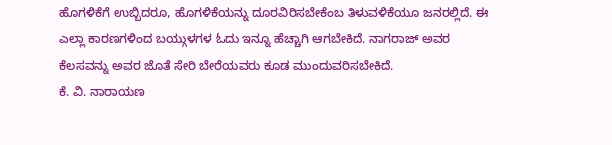ಹೊಗಳಿಕೆಗೆ ಉಬ್ಬಿದರೂ, ಹೊಗಳಿಕೆಯನ್ನು ದೂರವಿರಿಸಬೇಕೆಂಬ ತಿಳುವಳಿಕೆಯೂ ಜನರಲ್ಲಿದೆ. ಈ ಎಲ್ಲಾ ಕಾರಣಗಳಿಂದ ಬಯ್ಗುಳಗಳ ಓದು ಇನ್ನೂ ಹೆಚ್ಚಾಗಿ ಆಗಬೇಕಿದೆ. ನಾಗರಾಜ್ ಅವರ ಕೆಲಸವನ್ನು ಅವರ ಜೊತೆ ಸೇರಿ ಬೇರೆಯವರು ಕೂಡ ಮುಂದುವರಿಸಬೇಕಿದೆ.
ಕೆ. ವಿ. ನಾರಾಯಣ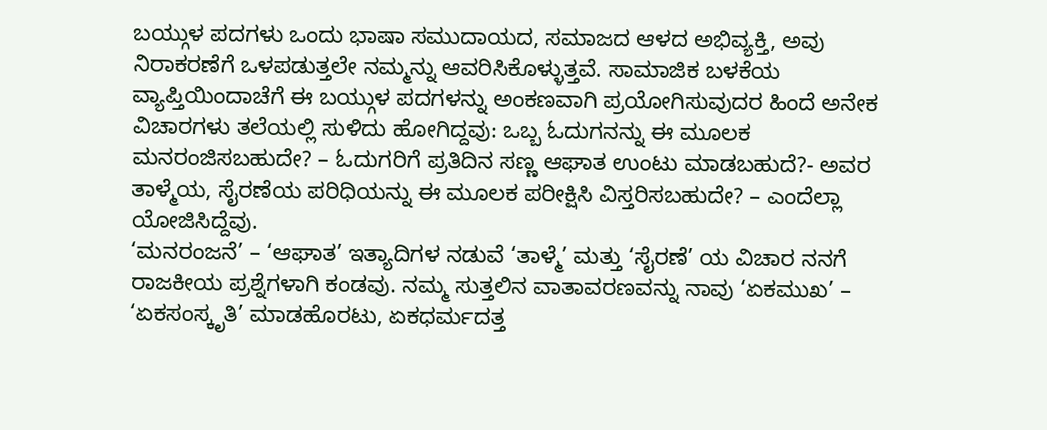ಬಯ್ಗುಳ ಪದಗಳು ಒಂದು ಭಾಷಾ ಸಮುದಾಯದ, ಸಮಾಜದ ಆಳದ ಅಭಿವ್ಯಕ್ತಿ, ಅವು ನಿರಾಕರಣೆಗೆ ಒಳಪಡುತ್ತಲೇ ನಮ್ಮನ್ನು ಆವರಿಸಿಕೊಳ್ಳುತ್ತವೆ. ಸಾಮಾಜಿಕ ಬಳಕೆಯ ವ್ಯಾಪ್ತಿಯಿಂದಾಚೆಗೆ ಈ ಬಯ್ಗುಳ ಪದಗಳನ್ನು ಅಂಕಣವಾಗಿ ಪ್ರಯೋಗಿಸುವುದರ ಹಿಂದೆ ಅನೇಕ ವಿಚಾರಗಳು ತಲೆಯಲ್ಲಿ ಸುಳಿದು ಹೋಗಿದ್ದವು: ಒಬ್ಬ ಓದುಗನನ್ನು ಈ ಮೂಲಕ ಮನರಂಜಿಸಬಹುದೇ? – ಓದುಗರಿಗೆ ಪ್ರತಿದಿನ ಸಣ್ಣ ಆಘಾತ ಉಂಟು ಮಾಡಬಹುದೆ?- ಅವರ ತಾಳ್ಮೆಯ, ಸೈರಣೆಯ ಪರಿಧಿಯನ್ನು ಈ ಮೂಲಕ ಪರೀಕ್ಷಿಸಿ ವಿಸ್ತರಿಸಬಹುದೇ? – ಎಂದೆಲ್ಲಾ ಯೋಜಿಸಿದ್ದೆವು.
‘ಮನರಂಜನೆ’ – ‘ಆಘಾತ’ ಇತ್ಯಾದಿಗಳ ನಡುವೆ ‘ತಾಳ್ಮೆ’ ಮತ್ತು ‘ಸೈರಣೆ’ ಯ ವಿಚಾರ ನನಗೆ ರಾಜಕೀಯ ಪ್ರಶ್ನೆಗಳಾಗಿ ಕಂಡವು. ನಮ್ಮ ಸುತ್ತಲಿನ ವಾತಾವರಣವನ್ನು ನಾವು ‘ಏಕಮುಖ’ – ‘ಏಕಸಂಸ್ಕೃತಿ’ ಮಾಡಹೊರಟು, ಏಕಧರ್ಮದತ್ತ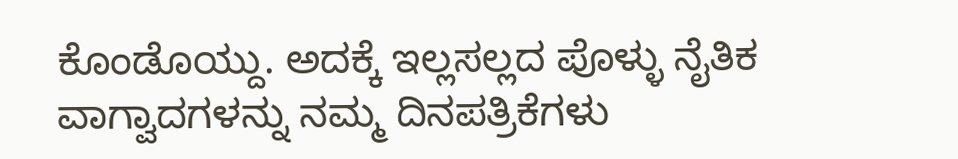ಕೊಂಡೊಯ್ದು. ಅದಕ್ಕೆ ಇಲ್ಲಸಲ್ಲದ ಪೊಳ್ಳು ನೈತಿಕ ವಾಗ್ವಾದಗಳನ್ನು ನಮ್ಮ ದಿನಪತ್ರಿಕೆಗಳು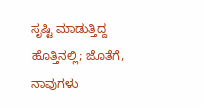ಸೃಷ್ಟಿ ಮಾಡುತ್ತಿದ್ದ ಹೊತ್ತಿನಲ್ಲಿ; ಜೊತೆಗೆ, ನಾವುಗಳು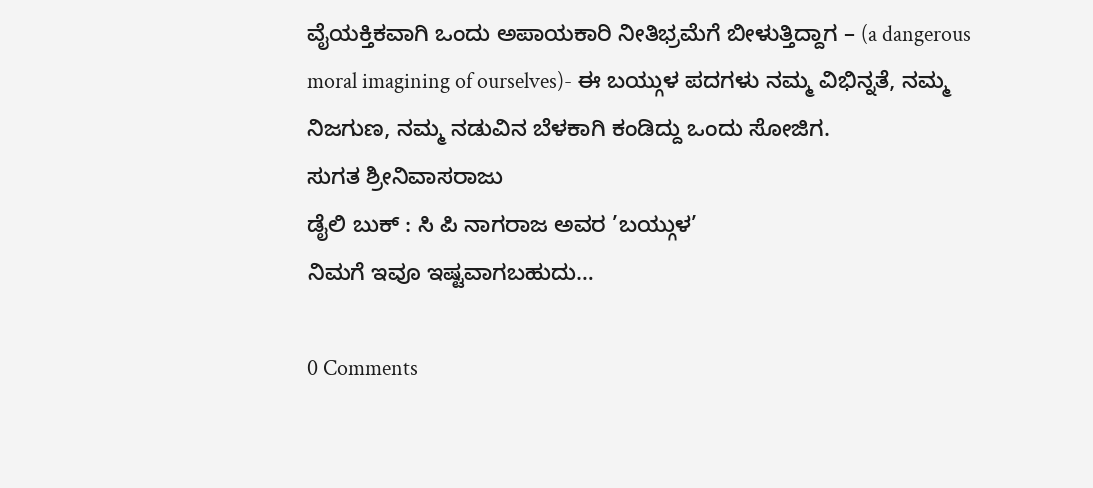ವೈಯಕ್ತಿಕವಾಗಿ ಒಂದು ಅಪಾಯಕಾರಿ ನೀತಿಭ್ರಮೆಗೆ ಬೀಳುತ್ತಿದ್ದಾಗ – (a dangerous moral imagining of ourselves)- ಈ ಬಯ್ಗುಳ ಪದಗಳು ನಮ್ಮ ವಿಭಿನ್ನತೆ, ನಮ್ಮ ನಿಜಗುಣ, ನಮ್ಮ ನಡುವಿನ ಬೆಳಕಾಗಿ ಕಂಡಿದ್ದು ಒಂದು ಸೋಜಿಗ.
ಸುಗತ ಶ್ರೀನಿವಾಸರಾಜು
ಡೈಲಿ ಬುಕ್ : ಸಿ ಪಿ ನಾಗರಾಜ ಅವರ ’ಬಯ್ಗುಳ’
ನಿಮಗೆ ಇವೂ ಇಷ್ಟವಾಗಬಹುದು…

0 Comments